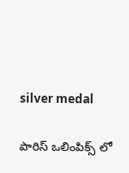silver medal

పారిస్ ఒలింపిక్స్ లో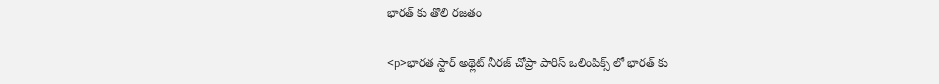భారత్ కు తొలి రజతం

<p>భారత స్టార్‌ అథ్లెట్‌ నీరజ్‌ చోప్రా పారిస్ ఒలింపిక్స్ లో భారత్ కు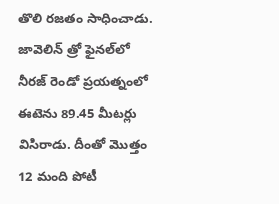తొలి రజతం సాధించాడు. జావెలిన్‌ త్రో ఫైనల్‌లో నీరజ్‌ రెండో ప్రయత్నంలో ఈటెను 89.45 మీటర్లు విసిరాడు. దీంతో మొత్తం 12 మంది పోటీ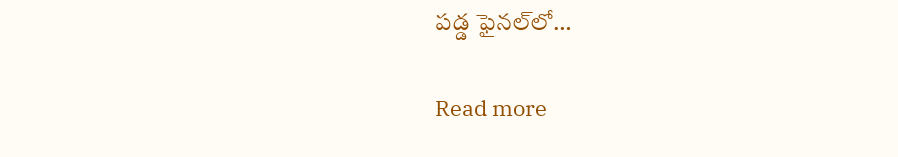పడ్డ ఫైనల్‌లో…

Read more